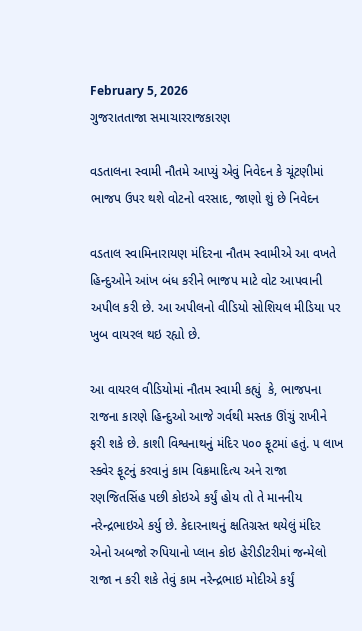February 5, 2026
ગુજરાતતાજા સમાચારરાજકારણ

વડતાલના સ્વામી નૌતમે આપ્યું એવું નિવેદન કે ચૂંટણીમાં ભાજપ ઉપર થશે વોટનો વરસાદ, જાણો શું છે નિવેદન

વડતાલ સ્‍વામિનારાયણ મંદિરના નૌતમ સ્‍વામીએ આ વખતે હિન્‍દુઓને આંખ બંધ કરીને ભાજપ માટે વોટ આપવાની અપીલ કરી છે. આ અપીલનો વીડિયો સોશિયલ મીડિયા પર ખુબ વાયરલ થઇ રહ્યો છે.

આ વાયરલ વીડિયોમાં નૌતમ સ્‍વામી કહ્યું  કે, ભાજપના રાજના કારણે હિન્‍દુઓ આજે ગર્વથી મસ્‍તક ઊંચું રાખીને ફરી શકે છે. કાશી વિશ્વનાથનું મંદિર ૫૦૦ ફૂટમાં હતું. ૫ લાખ સ્‍ક્‍વેર ફૂટનું કરવાનું કામ વિક્રમાદિત્‍ય અને રાજા રણજિતસિંહ પછી કોઇએ કર્યું હોય તો તે માનનીય નરેન્‍દ્રભાઇએ કર્યુ છે. કેદારનાથનું ક્ષતિગ્રસ્‍ત થયેલું મંદિર એનો અબજો રુપિયાનો પ્‍લાન કોઇ હેરીડીટરીમાં જન્‍મેલો રાજા ન કરી શકે તેવું કામ નરેન્‍દ્રભાઇ મોદીએ કર્યું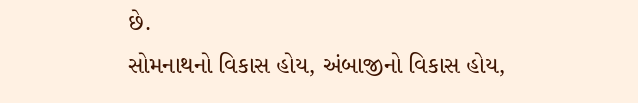છે.                                                                                                                   સોમનાથનો વિકાસ હોય, અંબાજીનો વિકાસ હોય,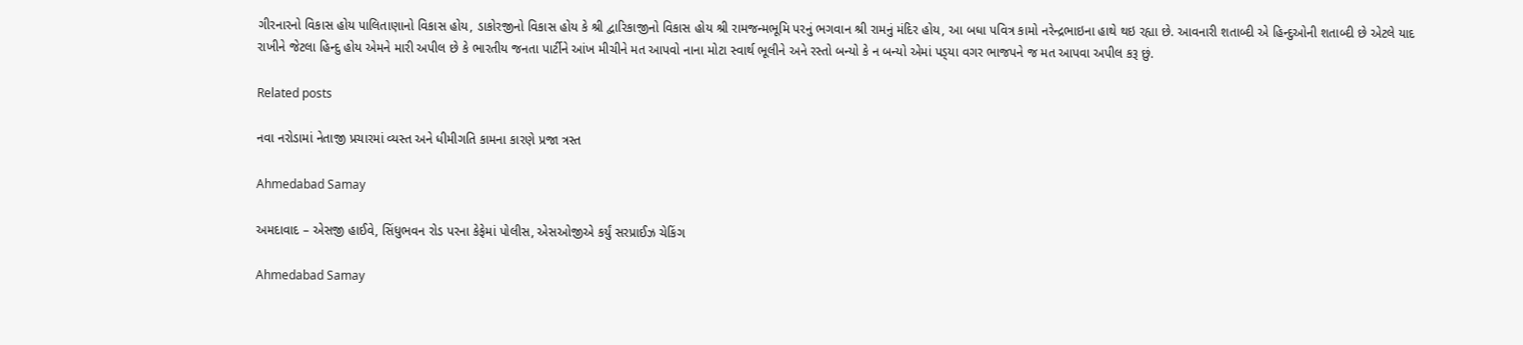ગીરનારનો વિકાસ હોય પાલિતાણાનો વિકાસ હોય, ડાકોરજીનો વિકાસ હોય કે શ્રી દ્વારિકાજીનો વિકાસ હોય શ્રી રામજન્‍મભૂમિ પરનું ભગવાન શ્રી રામનું મંદિર હોય, આ બધા પવિત્ર કામો નરેન્‍દ્રભાઇના હાથે થઇ રહ્યા છે. આવનારી શતાબ્‍દી એ હિન્‍દુઓની શતાબ્‍દી છે એટલે યાદ રાખીને જેટલા હિન્‍દુ હોય એમને મારી અપીલ છે કે ભારતીય જનતા પાર્ટીને આંખ મીચીને મત આપવો નાના મોટા સ્‍વાર્થ ભૂલીને અને રસ્‍તો બન્‍યો કે ન બન્‍યો એમાં પડ્‍યા વગર ભાજપને જ મત આપવા અપીલ કરૂ છું.

Related posts

નવા નરોડામાં નેતાજી પ્રચારમાં વ્યસ્ત અને ધીમીગતિ કામના કારણે પ્રજા ત્રસ્ત

Ahmedabad Samay

અમદાવાદ – એસજી હાઈવે, સિંધુભવન રોડ પરના કેફેમાં પોલીસ, એસઓજીએ કર્યું સરપ્રાઈઝ ચેકિંગ

Ahmedabad Samay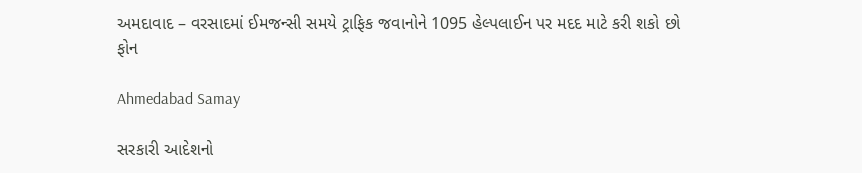અમદાવાદ – વરસાદમાં ઈમજન્સી સમયે ટ્રાફિક જવાનોને 1095 હેલ્પલાઈન પર મદદ માટે કરી શકો છો ફોન

Ahmedabad Samay

સરકારી આદેશનો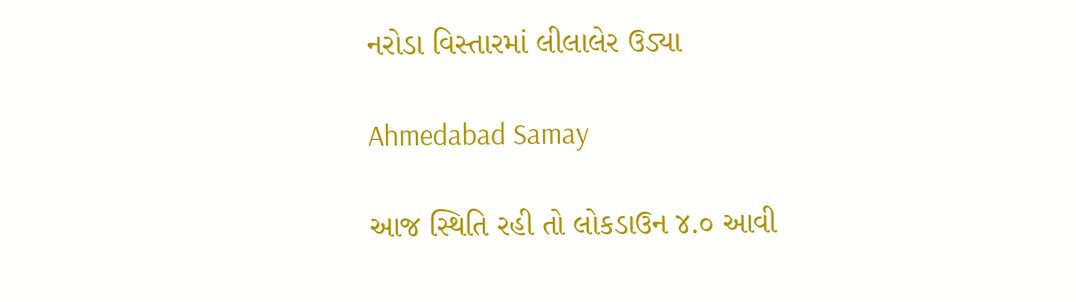નરોડા વિસ્તારમાં લીલાલેર ઉડ્યા

Ahmedabad Samay

આજ સ્થિતિ રહી તો લોકડાઉન ૪.૦ આવી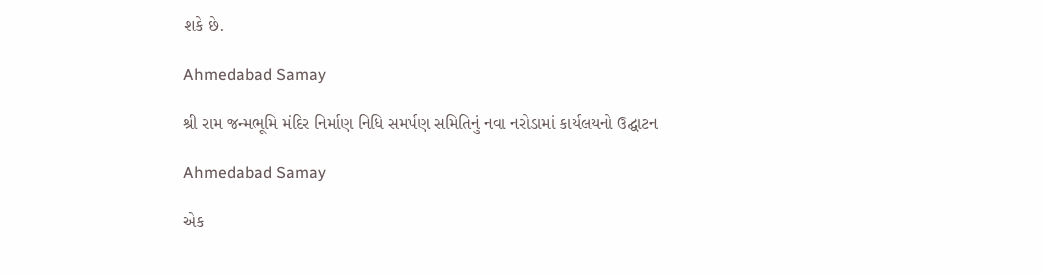શકે છે.

Ahmedabad Samay

શ્રી રામ જન્મભૂમિ મંદિર નિર્માણ નિધિ સમર્પણ સમિતિનું નવા નરોડામાં કાર્યલયનો ઉદ્ઘાટન

Ahmedabad Samay

એક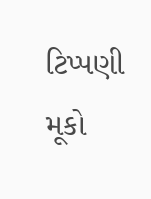ટિપ્પણી મૂકો